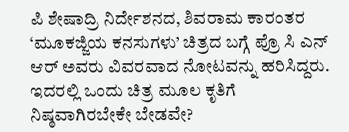ಪಿ ಶೇಷಾದ್ರಿ ನಿರ್ದೇಶನದ, ಶಿವರಾಮ ಕಾರಂತರ ‘ಮೂಕಜ್ಜಿಯ ಕನಸುಗಳು’ ಚಿತ್ರದ ಬಗ್ಗೆ ಪ್ರೊ ಸಿ ಎನ್ ಆರ್ ಅವರು ವಿವರವಾದ ನೋಟವನ್ನು ಹರಿಸಿದ್ದರು. ಇದರಲ್ಲಿ ಒಂದು ಚಿತ್ರ ಮೂಲ ಕೃತಿಗೆ ನಿಷ್ಠವಾಗಿರಬೇಕೇ ಬೇಡವೇ?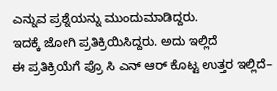ಎನ್ನುವ ಪ್ರಶ್ನೆಯನ್ನು ಮುಂದುಮಾಡಿದ್ದರು.
ಇದಕ್ಕೆ ಜೋಗಿ ಪ್ರತಿಕ್ರಿಯಿಸಿದ್ದರು. ಅದು ಇಲ್ಲಿದೆ
ಈ ಪ್ರತಿಕ್ರಿಯೆಗೆ ಪ್ರೊ ಸಿ ಎನ್ ಆರ್ ಕೊಟ್ಟ ಉತ್ತರ ಇಲ್ಲಿದೆ–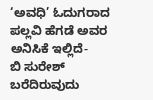‘ಅವಧಿ’ ಓದುಗರಾದ ಪಲ್ಲವಿ ಹೆಗಡೆ ಅವರ ಅನಿಸಿಕೆ ಇಲ್ಲಿದೆ-
ಬಿ ಸುರೇಶ್ ಬರೆದಿರುವುದು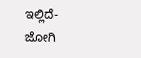ಇಲ್ಲಿದೆ-
ಜೋಗಿ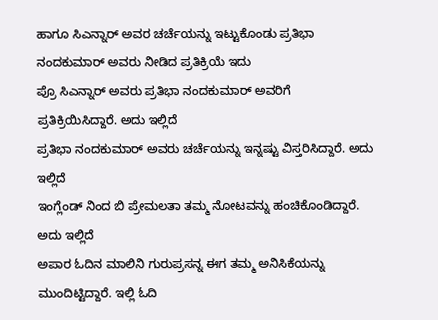ಹಾಗೂ ಸಿಎನ್ನಾರ್ ಅವರ ಚರ್ಚೆಯನ್ನು ಇಟ್ಟುಕೊಂಡು ಪ್ರತಿಭಾ ನಂದಕುಮಾರ್ ಅವರು ನೀಡಿದ ಪ್ರತಿಕ್ರಿಯೆ ಇದು
ಪ್ರೊ ಸಿಎನ್ನಾರ್ ಅವರು ಪ್ರತಿಭಾ ನಂದಕುಮಾರ್ ಅವರಿಗೆ ಪ್ರತಿಕ್ರಿಯಿಸಿದ್ದಾರೆ. ಅದು ಇಲ್ಲಿದೆ
ಪ್ರತಿಭಾ ನಂದಕುಮಾರ್ ಅವರು ಚರ್ಚೆಯನ್ನು ಇನ್ನಷ್ಟು ವಿಸ್ತರಿಸಿದ್ದಾರೆ. ಅದು ಇಲ್ಲಿದೆ
ಇಂಗ್ಲೆಂಡ್ ನಿಂದ ಬಿ ಪ್ರೇಮಲತಾ ತಮ್ಮ ನೋಟವನ್ನು ಹಂಚಿಕೊಂಡಿದ್ದಾರೆ. ಅದು ಇಲ್ಲಿದೆ
ಅಪಾರ ಓದಿನ ಮಾಲಿನಿ ಗುರುಪ್ರಸನ್ನ ಈಗ ತಮ್ಮ ಅನಿಸಿಕೆಯನ್ನು ಮುಂದಿಟ್ಟಿದ್ದಾರೆ. ಇಲ್ಲಿ ಓದಿ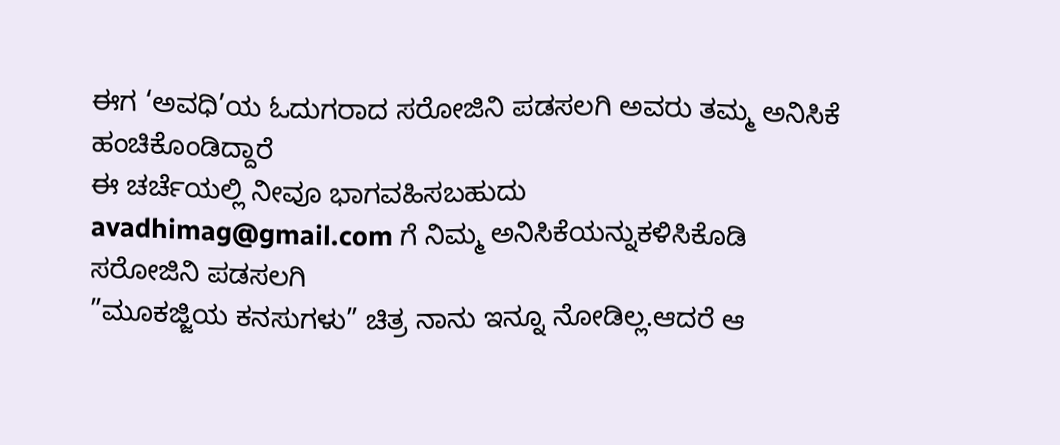ಈಗ ‘ಅವಧಿ’ಯ ಓದುಗರಾದ ಸರೋಜಿನಿ ಪಡಸಲಗಿ ಅವರು ತಮ್ಮ ಅನಿಸಿಕೆ ಹಂಚಿಕೊಂಡಿದ್ದಾರೆ
ಈ ಚರ್ಚೆಯಲ್ಲಿ ನೀವೂ ಭಾಗವಹಿಸಬಹುದು
avadhimag@gmail.com ಗೆ ನಿಮ್ಮ ಅನಿಸಿಕೆಯನ್ನುಕಳಿಸಿಕೊಡಿ
ಸರೋಜಿನಿ ಪಡಸಲಗಿ
”ಮೂಕಜ್ಜಿಯ ಕನಸುಗಳು” ಚಿತ್ರ ನಾನು ಇನ್ನೂ ನೋಡಿಲ್ಲ.ಆದರೆ ಆ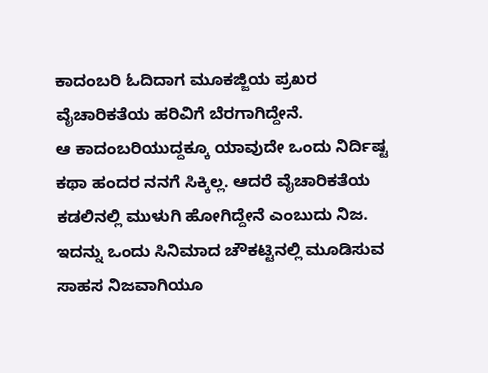ಕಾದಂಬರಿ ಓದಿದಾಗ ಮೂಕಜ್ಜಿಯ ಪ್ರಖರ ವೈಚಾರಿಕತೆಯ ಹರಿವಿಗೆ ಬೆರಗಾಗಿದ್ದೇನೆ.
ಆ ಕಾದಂಬರಿಯುದ್ದಕ್ಕೂ ಯಾವುದೇ ಒಂದು ನಿರ್ದಿಷ್ಟ ಕಥಾ ಹಂದರ ನನಗೆ ಸಿಕ್ಕಿಲ್ಲ. ಆದರೆ ವೈಚಾರಿಕತೆಯ ಕಡಲಿನಲ್ಲಿ ಮುಳುಗಿ ಹೋಗಿದ್ದೇನೆ ಎಂಬುದು ನಿಜ. ಇದನ್ನು ಒಂದು ಸಿನಿಮಾದ ಚೌಕಟ್ಟಿನಲ್ಲಿ ಮೂಡಿಸುವ ಸಾಹಸ ನಿಜವಾಗಿಯೂ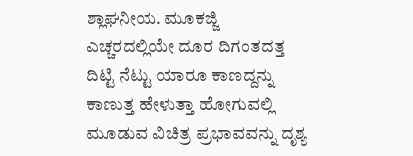ಶ್ಲಾಘನೀಯ. ಮೂಕಜ್ಜಿ ಎಚ್ಚರದಲ್ಲಿಯೇ ದೂರ ದಿಗಂತದತ್ತ ದಿಟ್ಟಿ ನೆಟ್ಟು ಯಾರೂ ಕಾಣದ್ದನ್ನು ಕಾಣುತ್ತ ಹೇಳುತ್ತಾ ಹೋಗುವಲ್ಲಿ ಮೂಡುವ ವಿಚಿತ್ರ ಪ್ರಭಾವವನ್ನು ದೃಶ್ಯ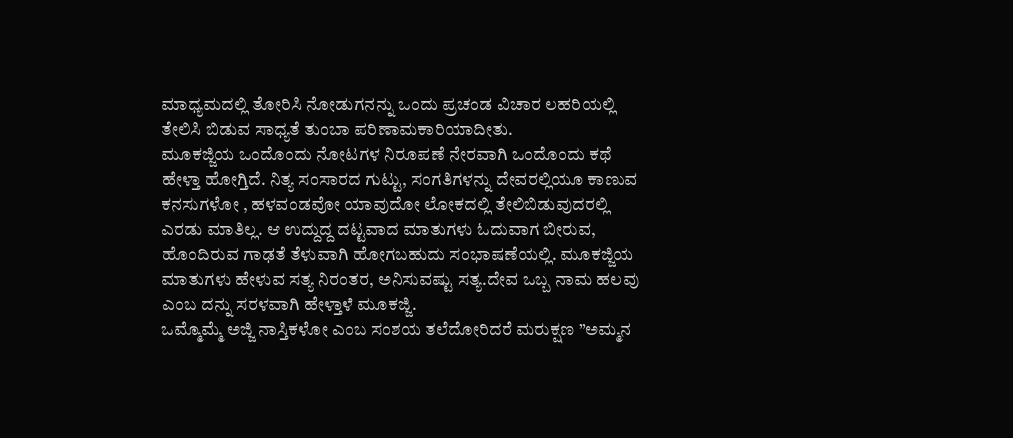ಮಾಧ್ಯಮದಲ್ಲಿ ತೋರಿಸಿ ನೋಡುಗನನ್ನು ಒಂದು ಪ್ರಚಂಡ ವಿಚಾರ ಲಹರಿಯಲ್ಲಿ ತೇಲಿಸಿ ಬಿಡುವ ಸಾಧ್ಯತೆ ತುಂಬಾ ಪರಿಣಾಮಕಾರಿಯಾದೀತು.
ಮೂಕಜ್ಜಿಯ ಒಂದೊಂದು ನೋಟಗಳ ನಿರೂಪಣೆ ನೇರವಾಗಿ ಒಂದೊಂದು ಕಥೆ ಹೇಳ್ತಾ ಹೋಗ್ತಿದೆ. ನಿತ್ಯ ಸಂಸಾರದ ಗುಟ್ಟು, ಸಂಗತಿಗಳನ್ನು ದೇವರಲ್ಲಿಯೂ ಕಾಣುವ ಕನಸುಗಳೋ , ಹಳವಂಡವೋ ಯಾವುದೋ ಲೋಕದಲ್ಲಿ ತೇಲಿಬಿಡುವುದರಲ್ಲಿ ಎರಡು ಮಾತಿಲ್ಲ. ಆ ಉದ್ದುದ್ದ ದಟ್ಟವಾದ ಮಾತುಗಳು ಓದುವಾಗ ಬೀರುವ, ಹೊಂದಿರುವ ಗಾಢತೆ ತೆಳುವಾಗಿ ಹೋಗಬಹುದು ಸಂಭಾಷಣೆಯಲ್ಲಿ. ಮೂಕಜ್ಜಿಯ ಮಾತುಗಳು ಹೇಳುವ ಸತ್ಯ ನಿರಂತರ, ಅನಿಸುವಷ್ಟು ಸತ್ಯ.ದೇವ ಒಬ್ಬ ನಾಮ ಹಲವು ಎಂಬ ದನ್ನು ಸರಳವಾಗಿ ಹೇಳ್ತಾಳೆ ಮೂಕಜ್ಜಿ.
ಒಮ್ಮೊಮ್ಮೆ ಅಜ್ಜಿ ನಾಸ್ತಿಕಳೋ ಎಂಬ ಸಂಶಯ ತಲೆದೋರಿದರೆ ಮರುಕ್ಷಣ ”ಅಮ್ಮನ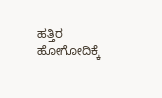ಹತ್ತಿರ ಹೋಗೋದಿಕ್ಕೆ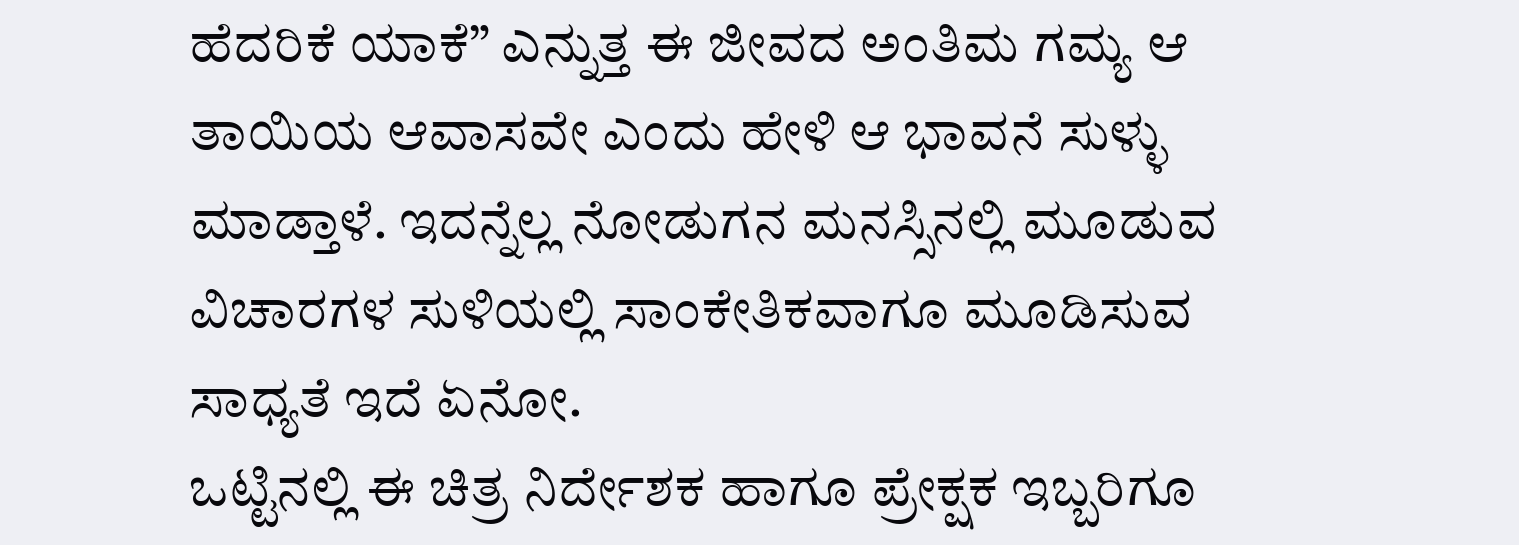ಹೆದರಿಕೆ ಯಾಕೆ” ಎನ್ನುತ್ತ ಈ ಜೀವದ ಅಂತಿಮ ಗಮ್ಯ ಆ ತಾಯಿಯ ಆವಾಸವೇ ಎಂದು ಹೇಳಿ ಆ ಭಾವನೆ ಸುಳ್ಳು ಮಾಡ್ತಾಳೆ. ಇದನ್ನೆಲ್ಲ ನೋಡುಗನ ಮನಸ್ಸಿನಲ್ಲಿ ಮೂಡುವ ವಿಚಾರಗಳ ಸುಳಿಯಲ್ಲಿ ಸಾಂಕೇತಿಕವಾಗೂ ಮೂಡಿಸುವ ಸಾಧ್ಯತೆ ಇದೆ ಏನೋ.
ಒಟ್ಟಿನಲ್ಲಿ ಈ ಚಿತ್ರ ನಿರ್ದೇಶಕ ಹಾಗೂ ಪ್ರೇಕ್ಷಕ ಇಬ್ಬರಿಗೂ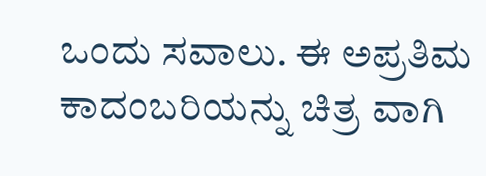ಒಂದು ಸವಾಲು. ಈ ಅಪ್ರತಿಮ ಕಾದಂಬರಿಯನ್ನು ಚಿತ್ರ ವಾಗಿ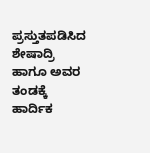ಪ್ರಸ್ತುತಪಡಿಸಿದ ಶೇಷಾದ್ರಿ ಹಾಗೂ ಅವರ ತಂಡಕ್ಕೆ ಹಾರ್ದಿಕ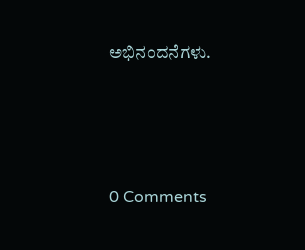ಅಭಿನಂದನೆಗಳು.






0 Comments